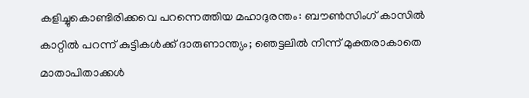കളിച്ചുകൊണ്ടിരിക്കവെ പറന്നെത്തിയ മഹാദുരന്തം: ബൗണ്‍സിംഗ് കാസില്‍ കാറ്റില്‍ പറന്ന് കുട്ടികള്‍ക്ക് ദാരുണാന്ത്യം; ഞെട്ടലില്‍ നിന്ന് മുക്തരാകാതെ മാതാപിതാക്കള്‍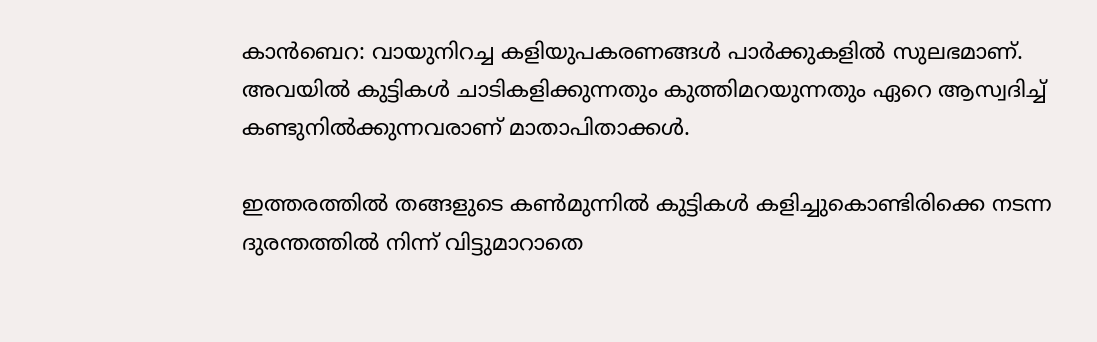കാന്‍ബെറ: വായുനിറച്ച കളിയുപകരണങ്ങള്‍ പാര്‍ക്കുകളില്‍ സുലഭമാണ്. അവയില്‍ കുട്ടികള്‍ ചാടികളിക്കുന്നതും കുത്തിമറയുന്നതും ഏറെ ആസ്വദിച്ച്‌ കണ്ടുനില്‍ക്കുന്നവരാണ് മാതാപിതാക്കള്‍.

ഇത്തരത്തില്‍ തങ്ങളുടെ കണ്‍മുന്നില്‍ കുട്ടികള്‍ കളിച്ചുകൊണ്ടിരിക്കെ നടന്ന ദുരന്തത്തില്‍ നിന്ന് വിട്ടുമാറാതെ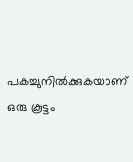പകച്ചുനില്‍ക്കുകയാണ് ഒരു കൂട്ടം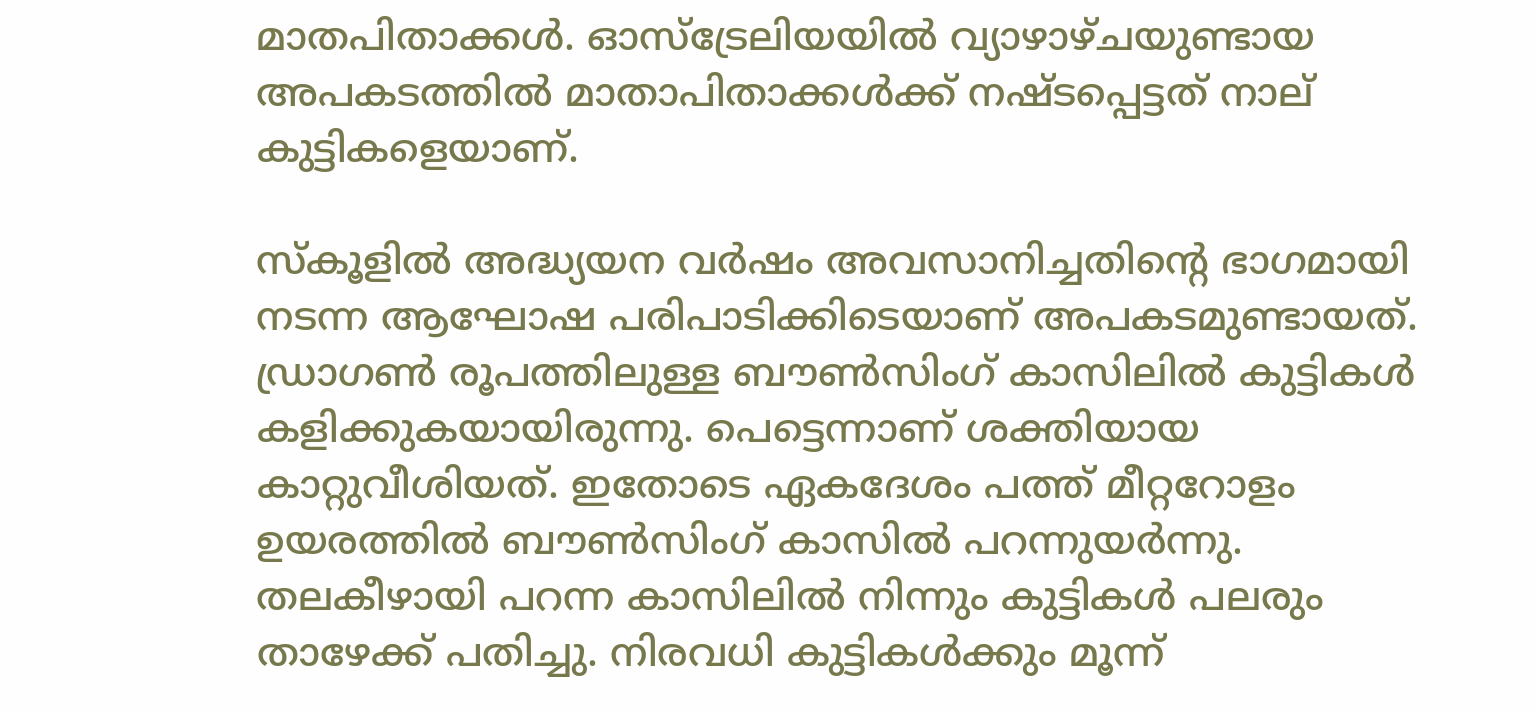മാതപിതാക്കള്‍. ഓസ്‌ട്രേലിയയില്‍ വ്യാഴാഴ്ചയുണ്ടായ അപകടത്തില്‍ മാതാപിതാക്കള്‍ക്ക് നഷ്ടപ്പെട്ടത് നാല് കുട്ടികളെയാണ്.

സ്‌കൂളില്‍ അദ്ധ്യയന വര്‍ഷം അവസാനിച്ചതിന്റെ ഭാഗമായി നടന്ന ആഘോഷ പരിപാടിക്കിടെയാണ് അപകടമുണ്ടായത്. ഡ്രാഗണ്‍ രൂപത്തിലുള്ള ബൗണ്‍സിംഗ് കാസിലില്‍ കുട്ടികള്‍ കളിക്കുകയായിരുന്നു. പെട്ടെന്നാണ് ശക്തിയായ കാറ്റുവീശിയത്. ഇതോടെ ഏകദേശം പത്ത് മീറ്ററോളം ഉയരത്തില്‍ ബൗണ്‍സിംഗ് കാസില്‍ പറന്നുയര്‍ന്നു. തലകീഴായി പറന്ന കാസിലില്‍ നിന്നും കുട്ടികള്‍ പലരും താഴേക്ക് പതിച്ചു. നിരവധി കുട്ടികള്‍ക്കും മൂന്ന്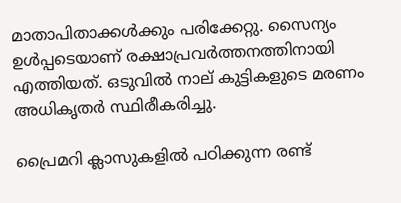മാതാപിതാക്കള്‍ക്കും പരിക്കേറ്റു. സൈന്യം ഉള്‍പ്പടെയാണ് രക്ഷാപ്രവര്‍ത്തനത്തിനായി എത്തിയത്. ഒടുവില്‍ നാല് കുട്ടികളുടെ മരണം അധികൃതര്‍ സ്ഥിരീകരിച്ചു.

പ്രൈമറി ക്ലാസുകളില്‍ പഠിക്കുന്ന രണ്ട്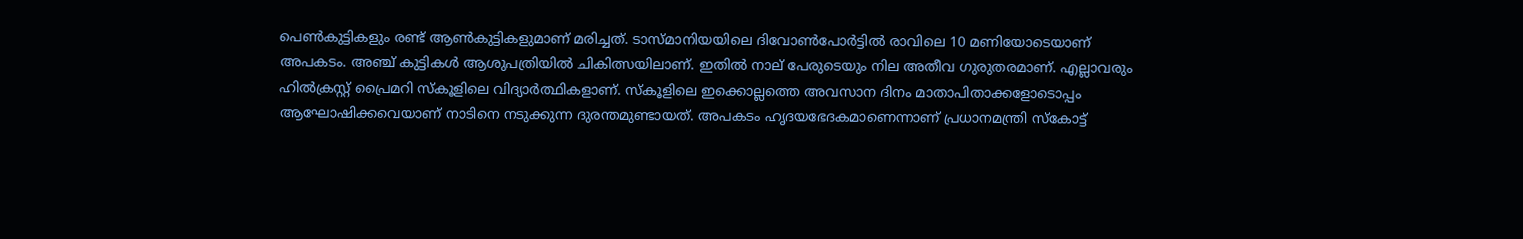പെണ്‍കുട്ടികളും രണ്ട് ആണ്‍കുട്ടികളുമാണ് മരിച്ചത്. ടാസ്മാനിയയിലെ ദിവോണ്‍പോര്‍ട്ടില്‍ രാവിലെ 10 മണിയോടെയാണ് അപകടം. അഞ്ച് കുട്ടികള്‍ ആശുപത്രിയില്‍ ചികിത്സയിലാണ്. ഇതില്‍ നാല് പേരുടെയും നില അതീവ ഗുരുതരമാണ്. എല്ലാവരും ഹില്‍ക്രസ്റ്റ് പ്രൈമറി സ്‌കൂളിലെ വിദ്യാര്‍ത്ഥികളാണ്. സ്‌കൂളിലെ ഇക്കൊല്ലത്തെ അവസാന ദിനം മാതാപിതാക്കളോടൊപ്പം ആഘോഷിക്കവെയാണ് നാടിനെ നടുക്കുന്ന ദുരന്തമുണ്ടായത്. അപകടം ഹൃദയഭേദകമാണെന്നാണ് പ്രധാനമന്ത്രി സ്‌കോട്ട്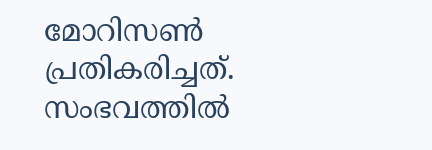മോറിസണ്‍ പ്രതികരിച്ചത്. സംഭവത്തില്‍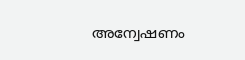അന്വേഷണം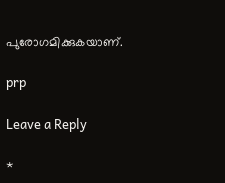പുരോഗമിക്കുകയാണ്.

prp

Leave a Reply

*